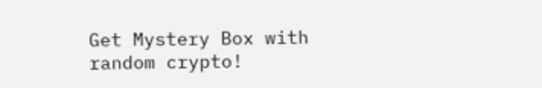Get Mystery Box with random crypto!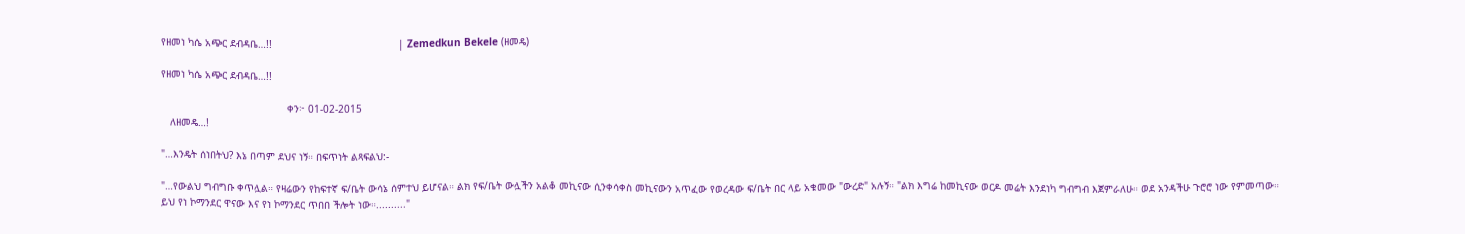የዘመነ ካሴ አጭር ደብዳቤ…!!                                          | Zemedkun Bekele (ዘመዴ)

የዘመነ ካሴ አጭር ደብዳቤ…!!

                                          ቀን፦ 01-02-2015
   ለዘመዴ…!

"…እንዴት ሰነበትህ? እኔ በጣም ደህና ነኝ። በፍጥነት ልጻፍልህ:-

"…የውልህ ግብግቡ ቀጥሏል። የዛሬውን የከፍተኛ ፍ/ቤት ውሳኔ ሰምተህ ይሆናል። ልክ የፍ/ቤት ውሏችን አልቆ መኪናው ሲንቀሳቀስ መኪናውን አጥፈው የወረዳው ፍ/ቤት በር ላይ አቁመው "ውረድ" አሉኝ። "ልክ እግሬ ከመኪናው ወርዶ መሬት እንደነካ ግብግብ እጀምራለሁ። ወደ አንዳችሁ ጉሮሮ ነው የምመጣው። ይህ የነ ኮማንደር ዋናው እና የነ ኮማንደር ጥበበ ችሎት ነው።.........."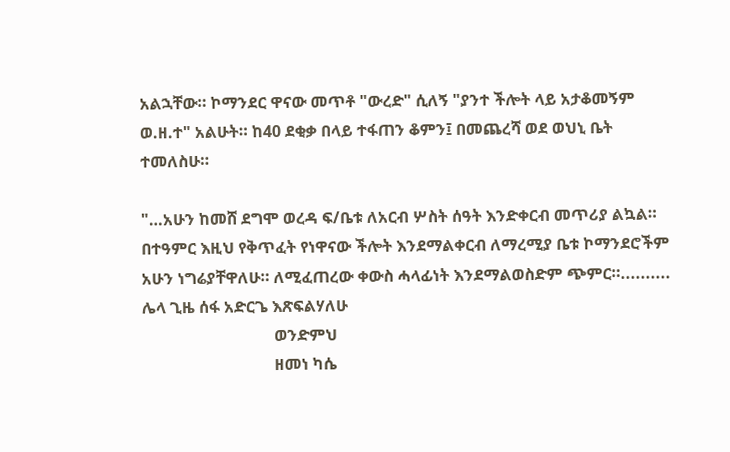አልኋቸው። ኮማንደር ዋናው መጥቶ "ውረድ" ሲለኝ "ያንተ ችሎት ላይ አታቆመኝም ወ.ዘ.ተ" አልሁት። ከ40 ደቂቃ በላይ ተፋጠን ቆምን፤ በመጨረሻ ወደ ወህኒ ቤት ተመለስሁ።

"…አሁን ከመሸ ደግሞ ወረዳ ፍ/ቤቱ ለአርብ ሦስት ሰዓት እንድቀርብ መጥሪያ ልኳል። በተዓምር እዚህ የቅጥፈት የነዋናው ችሎት እንደማልቀርብ ለማረሚያ ቤቱ ኮማንደሮችም አሁን ነግሬያቸዋለሁ። ለሚፈጠረው ቀውስ ሓላፊነት እንደማልወስድም ጭምር።.......... ሌላ ጊዜ ሰፋ አድርጌ እጽፍልሃለሁ
                                 ወንድምህ
                                 ዘመነ ካሴ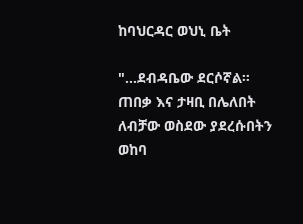ከባህርዳር ወህኒ ቤት

"…ደብዳቤው ደርሶኛል። ጠበቃ እና ታዛቢ በሌለበት ለብቻው ወስደው ያደረሱበትን ወከባ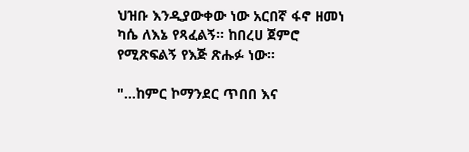ህዝቡ እንዲያውቀው ነው አርበኛ ፋኖ ዘመነ ካሴ ለእኔ የጻፈልኝ። ከበረሀ ጀምሮ የሚጽፍልኝ የእጅ ጽሑፉ ነው።

"…ከምር ኮማንደር ጥበበ እና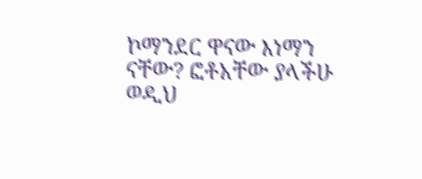ኮማንደር ዋናው እነማን ናቸው? ፎቶአቸው ያላችሁ ወዲህ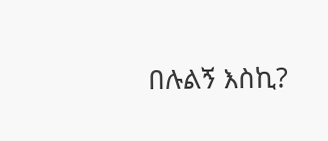በሉልኝ እስኪ?